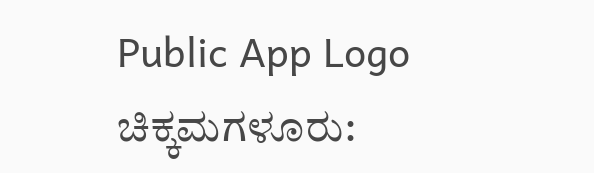Public App Logo
ಚಿಕ್ಕಮಗಳೂರು: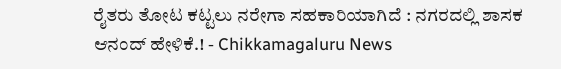ರೈತರು ತೋಟ ಕಟ್ಟಲು ನರೇಗಾ ಸಹಕಾರಿಯಾಗಿದೆ : ನಗರದಲ್ಲಿ ಶಾಸಕ ಆನಂದ್ ಹೇಳಿಕೆ.! - Chikkamagaluru News